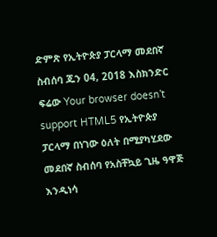ድምጽ የኢትዮጵያ ፓርላማ መደበኛ ስብሰባ ጁን 04, 2018 እስክንድር ፍሬው Your browser doesn’t support HTML5 የኢትዮጵያ ፓርላማ በነገው ዕለት በሚያካሂደው መደበኛ ስብሰባ የአስቸኳይ ጊዜ ዓዋጅ እንዲነሳ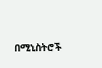በሚኒስትሮች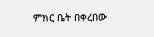ምክር ቤት በቀረበው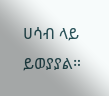ሀሳብ ላይ ይወያያል።